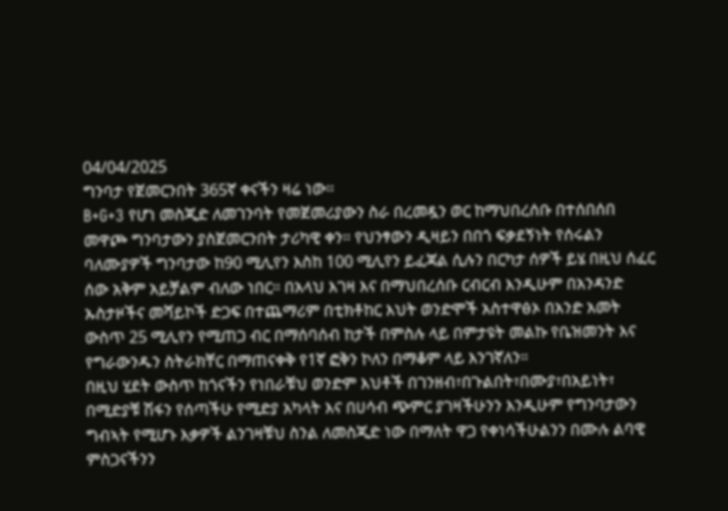04/04/2025
ግንባታ የጀመርንበት 365ኛ ቀናችን ዛሬ ነው።
B+G+3 የሆነ መስጂድ ለመገንባት የመጀመሪያውን ስራ በረመዷን ወር ከማህበረሰቡ በተሰበሰበ መዋጮ ግንባታውን ያስጀመርንበት ታሪካዊ ቀን። የህንፃውን ዲዛይን በበጎ ፍቃደኝነት የሰሩልን ባለሙያዎች ግንባታው ከ90 ሚሊየን እስከ 100 ሚሊየን ይፈጃል ሲሉን በርካታ ሰዎች ይሄ በዚህ ሰፈር ሰው አቅም አይቻልም ብለው ነበር። በአላህ እገዛ እና በማህበረሰቡ ርብርብ እንዲሁም በአንዳንድ ኡስታዞችና መሻይኮች ድጋፍ በተጨማሪም በቲክቶከር እህት ወንድሞች አስተዋፅኦ በአንድ አመት ውስጥ 25 ሚሊየን የሚጠጋ ብር በማሰባሰብ ከታች በምስሉ ላይ በምታዩት መልኩ የቤዝመንት እና የግራውንዱን ስትራክቸር በማጠናቀቅ የ1ኛ ፎቅን ኮለን በማቆም ላይ እንገኛለን።
በዚህ ሂደት ውስጥ ከጎናችን የነበራቹህ ወንድም እህቶች በገንዘብ፣በጉልበት፣በሙያ፣በአይነት፣ በሚድያቹ ሽፋን የሰጣችሁ የሚድያ አካላት እና በሀሳብ ጭምር ያገዛችሁንን እንዲሁም የግንባታውን ግብኣት የሚሆኑ እቃዎች ልንገዛቹህ ስንል ለመስጂድ ነው በማለት ዋጋ የቀነሳችሁልንን በሙሉ ልባዊ ምስጋናችንን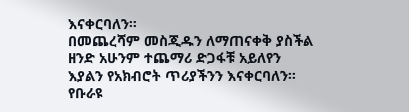እናቀርባለን።
በመጨረሻም መስጂዱን ለማጠናቀቅ ያስችል ዘንድ አሁንም ተጨማሪ ድጋፋቹ አይለየን እያልን የአክብሮት ጥሪያችንን እናቀርባለን።
የቡራዩ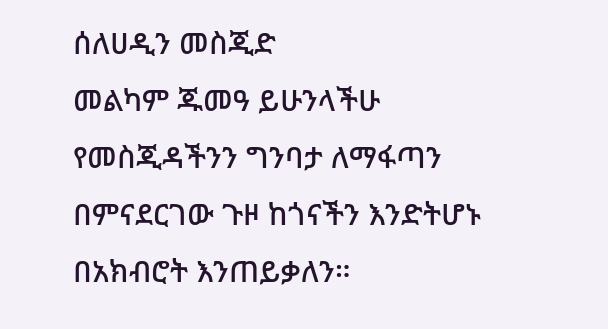ሰለሀዲን መስጂድ
መልካም ጁመዓ ይሁንላችሁ
የመስጂዳችንን ግንባታ ለማፋጣን በምናደርገው ጉዞ ከጎናችን እንድትሆኑ በአክብሮት እንጠይቃለን።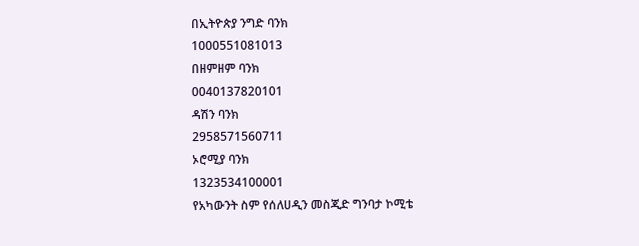በኢትዮጵያ ንግድ ባንክ
1000551081013
በዘምዘም ባንክ
0040137820101
ዳሽን ባንክ
2958571560711
ኦሮሚያ ባንክ
1323534100001
የአካውንት ስም የሰለሀዲን መስጂድ ግንባታ ኮሚቴ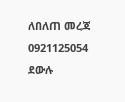ለበለጠ መረጃ 0921125054 ደውሉ